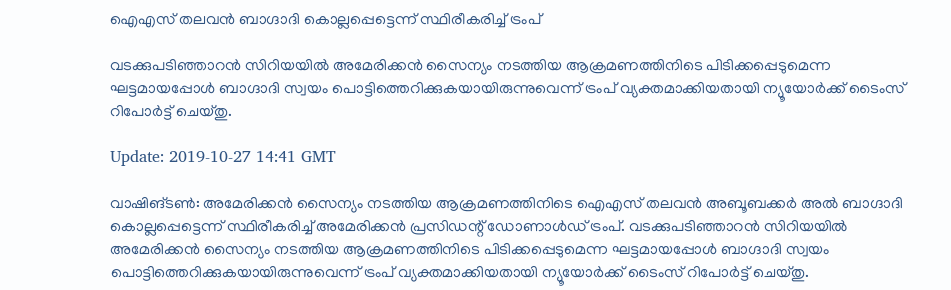ഐഎസ് തലവന്‍ ബാഗ്ദാദി കൊല്ലപ്പെട്ടെന്ന് സ്ഥിരീകരിച്ച് ട്രംപ്

വടക്കുപടിഞ്ഞാറന്‍ സിറിയയില്‍ അമേരിക്കന്‍ സൈന്യം നടത്തിയ ആക്രമണത്തിനിടെ പിടിക്കപ്പെടുമെന്ന ഘട്ടമായപ്പോള്‍ ബാഗ്ദാദി സ്വയം പൊട്ടിത്തെറിക്കുകയായിരുന്നുവെന്ന് ട്രംപ് വ്യക്തമാക്കിയതായി ന്യൂയോര്‍ക്ക് ടൈംസ് റിപോര്‍ട്ട് ചെയ്തു.

Update: 2019-10-27 14:41 GMT

വാഷിങ്ടണ്‍: അമേരിക്കന്‍ സൈന്യം നടത്തിയ ആക്രമണത്തിനിടെ ഐഎസ് തലവന്‍ അബൂബക്കര്‍ അല്‍ ബാഗ്ദാദി കൊല്ലപ്പെട്ടെന്ന് സ്ഥിരീകരിച്ച് അമേരിക്കന്‍ പ്രസിഡന്റ് ഡോണാള്‍ഡ് ട്രംപ്. വടക്കുപടിഞ്ഞാറന്‍ സിറിയയില്‍ അമേരിക്കന്‍ സൈന്യം നടത്തിയ ആക്രമണത്തിനിടെ പിടിക്കപ്പെടുമെന്ന ഘട്ടമായപ്പോള്‍ ബാഗ്ദാദി സ്വയം പൊട്ടിത്തെറിക്കുകയായിരുന്നുവെന്ന് ട്രംപ് വ്യക്തമാക്കിയതായി ന്യൂയോര്‍ക്ക് ടൈംസ് റിപോര്‍ട്ട് ചെയ്തു.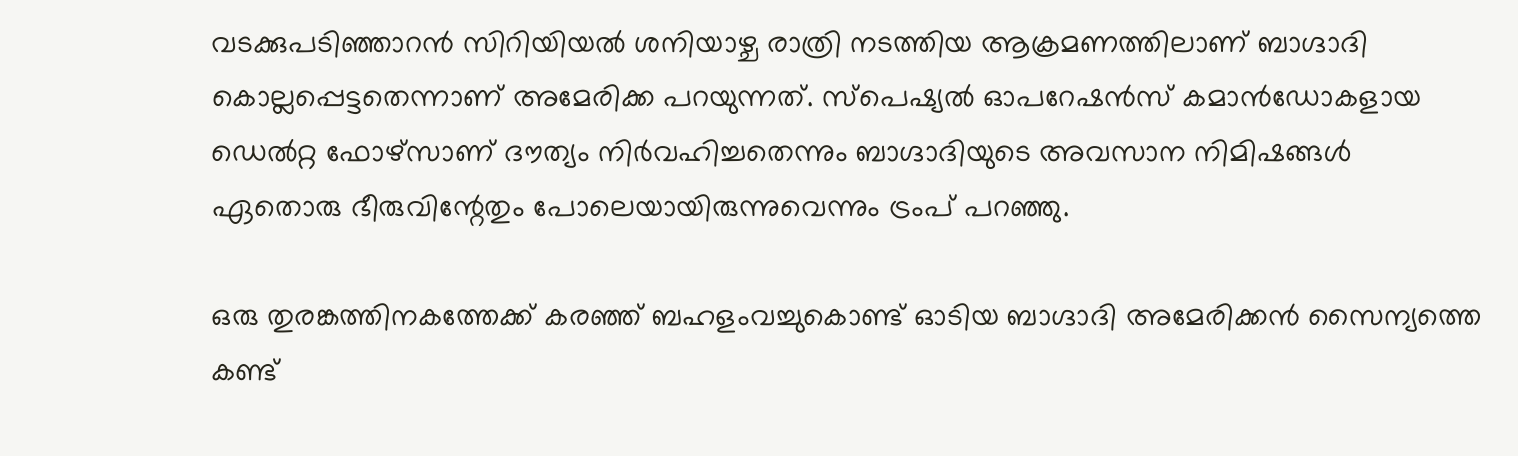വടക്കുപടിഞ്ഞാറന്‍ സിറിയിയല്‍ ശനിയാഴ്ച രാത്രി നടത്തിയ ആക്രമണത്തിലാണ് ബാഗ്ദാദി കൊല്ലപ്പെട്ടതെന്നാണ് അമേരിക്ക പറയുന്നത്. സ്‌പെഷ്യല്‍ ഓപറേഷന്‍സ് കമാന്‍ഡോകളായ ഡെല്‍റ്റ ഫോഴ്‌സാണ് ദൗത്യം നിര്‍വഹിച്ചതെന്നും ബാഗ്ദാദിയുടെ അവസാന നിമിഷങ്ങള്‍ ഏതൊരു ഭീരുവിന്റേതും പോലെയായിരുന്നുവെന്നും ട്രംപ് പറഞ്ഞു.

ഒരു തുരങ്കത്തിനകത്തേക്ക് കരഞ്ഞ് ബഹളംവച്ചുകൊണ്ട് ഓടിയ ബാഗ്ദാദി അമേരിക്കന്‍ സൈന്യത്തെ കണ്ട്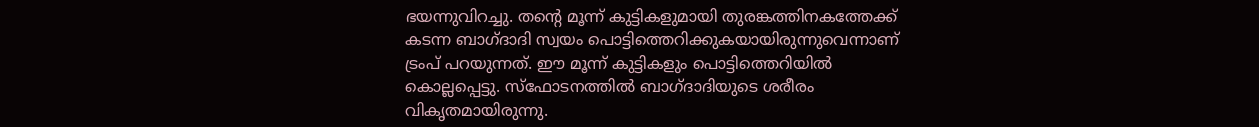ഭയന്നുവിറച്ചു. തന്റെ മൂന്ന് കുട്ടികളുമായി തുരങ്കത്തിനകത്തേക്ക് കടന്ന ബാഗ്ദാദി സ്വയം പൊട്ടിത്തെറിക്കുകയായിരുന്നുവെന്നാണ് ട്രംപ് പറയുന്നത്. ഈ മൂന്ന് കുട്ടികളും പൊട്ടിത്തെറിയില്‍ കൊല്ലപ്പെട്ടു. സ്‌ഫോടനത്തില്‍ ബാഗ്ദാദിയുടെ ശരീരം വികൃതമായിരുന്നു.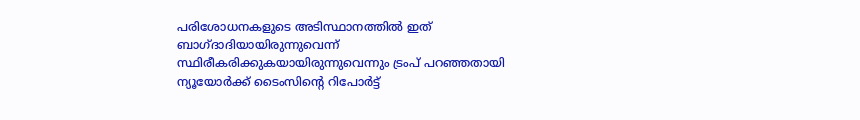പരിശോധനകളുടെ അടിസ്ഥാനത്തില്‍ ഇത് ബാഗ്ദാദിയായിരുന്നുവെന്ന് സ്ഥിരീകരിക്കുകയായിരുന്നുവെന്നും ട്രംപ് പറഞ്ഞതായി ന്യൂയോര്‍ക്ക് ടൈംസിന്റെ റിപോര്‍ട്ട്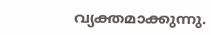വ്യക്തമാക്കുന്നു.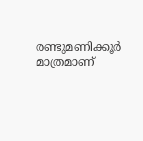രണ്ടുമണിക്കൂര്‍ മാത്രമാണ്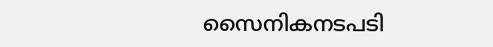സൈനികനടപടി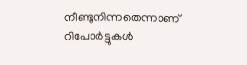നീണ്ടുനിന്നതെന്നാണ് റിപോര്‍ട്ടുകള്‍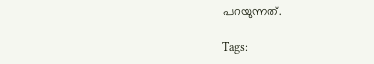പറയുന്നത്.

Tags: